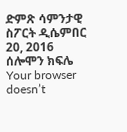ድምጽ ሳምንታዊ ስፖርት ዲሴምበር 20, 2016 ሰሎሞን ክፍሌ Your browser doesn’t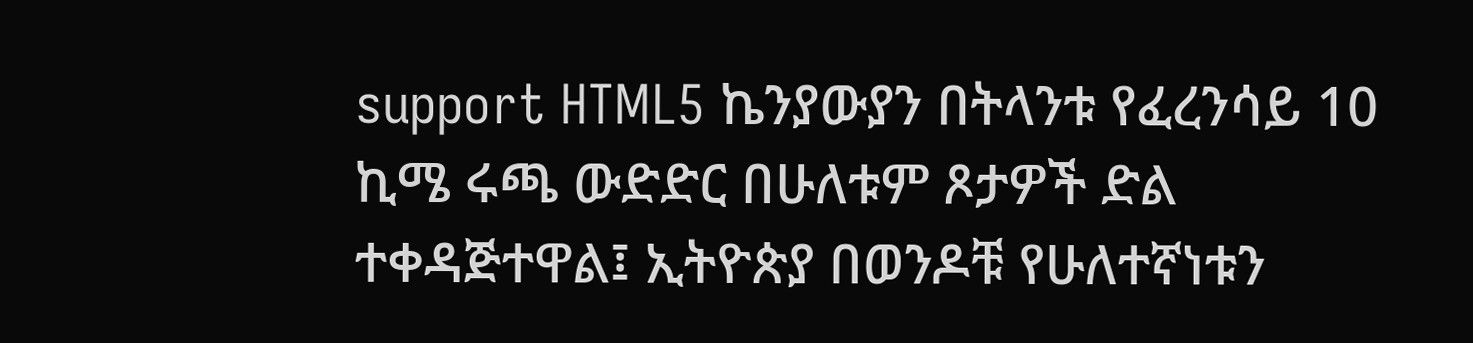support HTML5 ኬንያውያን በትላንቱ የፈረንሳይ 10 ኪሜ ሩጫ ውድድር በሁለቱም ጾታዎች ድል ተቀዳጅተዋል፤ ኢትዮጵያ በወንዶቹ የሁለተኛነቱን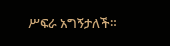ሥፍራ አግኝታለች።